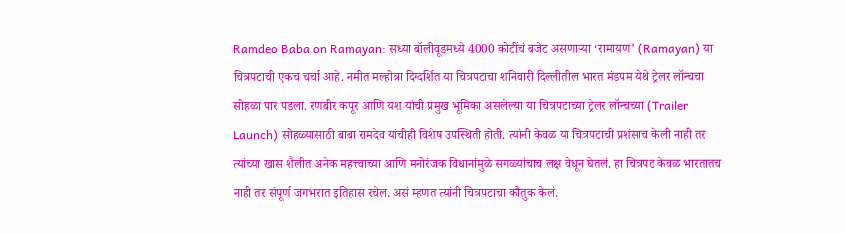Ramdeo Baba on Ramayan: सध्या बॉलीवूडमध्ये 4000 कोटींचं बजेट असणाऱ्या ‘रामायण’ (Ramayan) या चित्रपटाची एकच चर्चा आहे. नमीत मल्होत्रा दिग्दर्शित या चित्रपटाचा शनिवारी दिल्लीतील भारत मंडपम येथे ट्रेलर लॉन्चचा सोहळा पार पडला. रणबीर कपूर आणि यश यांची प्रमुख भूमिका असलेल्या या चित्रपटाच्या ट्रेलर लॉन्चच्या (Trailer Launch) सोहळ्यासाठी बाबा रामदेव यांचीही विशेष उपस्थिती होती. त्यांनी केवळ या चित्रपटाची प्रशंसाच केली नाही तर त्यांच्या खास शैलीत अनेक महत्त्वाच्या आणि मनोरंजक विधानांमुळे सगळ्यांचाच लक्ष वेधून घेतलं. हा चित्रपट केवळ भारतातच नाही तर संपूर्ण जगभरात इतिहास रचेल. असं म्हणत त्यांनी चित्रपटाचा कौतुक केलं.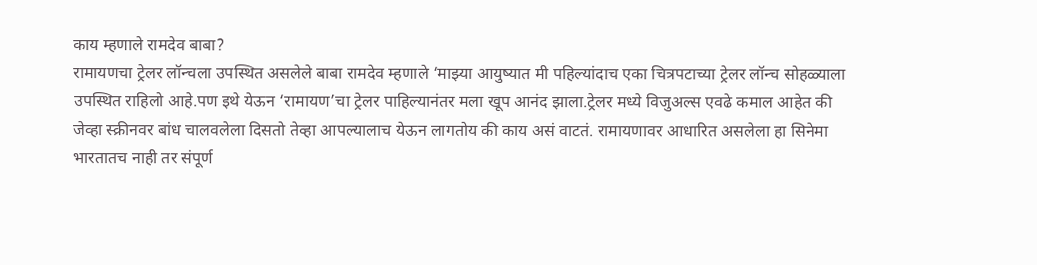काय म्हणाले रामदेव बाबा?
रामायणचा ट्रेलर लॉन्चला उपस्थित असलेले बाबा रामदेव म्हणाले ‘माझ्या आयुष्यात मी पहिल्यांदाच एका चित्रपटाच्या ट्रेलर लॉन्च सोहळ्याला उपस्थित राहिलो आहे.पण इथे येऊन ‘रामायण’चा ट्रेलर पाहिल्यानंतर मला खूप आनंद झाला.ट्रेलर मध्ये विजुअल्स एवढे कमाल आहेत की जेव्हा स्क्रीनवर बांध चालवलेला दिसतो तेव्हा आपल्यालाच येऊन लागतोय की काय असं वाटतं. रामायणावर आधारित असलेला हा सिनेमा भारतातच नाही तर संपूर्ण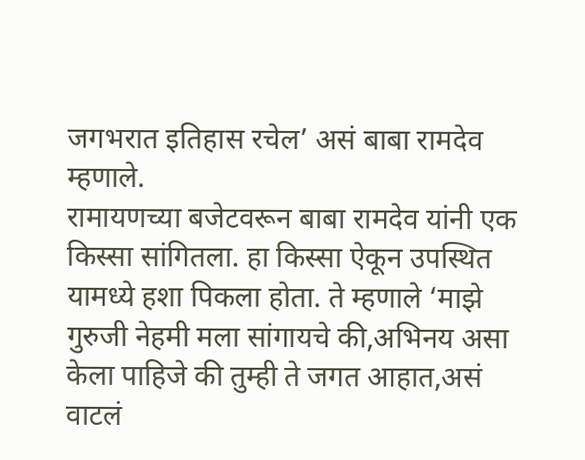जगभरात इतिहास रचेल’ असं बाबा रामदेव म्हणाले.
रामायणच्या बजेटवरून बाबा रामदेव यांनी एक किस्सा सांगितला. हा किस्सा ऐकून उपस्थित यामध्ये हशा पिकला होता. ते म्हणाले ‘माझे गुरुजी नेहमी मला सांगायचे की,अभिनय असा केला पाहिजे की तुम्ही ते जगत आहात,असं वाटलं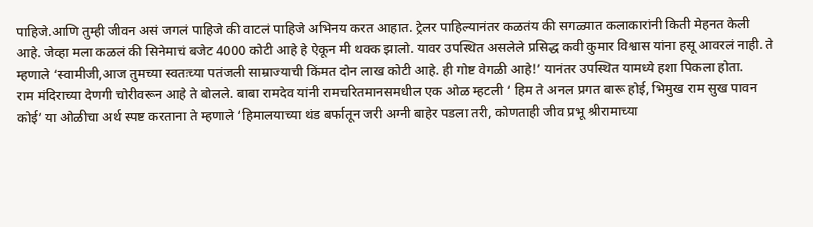पाहिजे.आणि तुम्ही जीवन असं जगलं पाहिजे की वाटलं पाहिजे अभिनय करत आहात. ट्रेलर पाहिल्यानंतर कळतंय की सगळ्यात कलाकारांनी किती मेहनत केली आहे. जेव्हा मला कळलं की सिनेमाचं बजेट 4000 कोटी आहे हे ऐकून मी थक्क झालो. यावर उपस्थित असलेले प्रसिद्ध कवी कुमार विश्वास यांना हसू आवरलं नाही. ते म्हणाले ‘स्वामीजी,आज तुमच्या स्वतःच्या पतंजली साम्राज्याची किंमत दोन लाख कोटी आहे. ही गोष्ट वेगळी आहे!’ यानंतर उपस्थित यामध्ये हशा पिकला होता.
राम मंदिराच्या देणगी चोरीवरून आहे ते बोलले. बाबा रामदेव यांनी रामचरितमानसमधील एक ओळ म्हटली ‘ हिम ते अनल प्रगत बारू होई, भिमुख राम सुख पावन कोई’ या ओळीचा अर्थ स्पष्ट करताना ते म्हणाले ‘हिमालयाच्या थंड बर्फातून जरी अग्नी बाहेर पडला तरी, कोणताही जीव प्रभू श्रीरामाच्या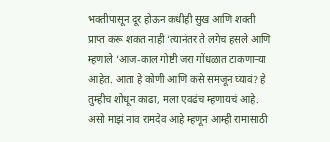भक्तीपासून दूर होऊन कधीही सुख आणि शक्ती प्राप्त करू शकत नाही ‘त्यानंतर ते लगेच हसले आणि म्हणाले ‘आज-काल गोष्टी जरा गोंधळात टाकणाऱ्या आहेत. आता हे कोणी आणि कसे समजून घ्यावं? हे तुम्हीच शोधून काढा, मला एवढंच म्हणायचं आहे. असो माझं नाव रामदेव आहे म्हणून आम्ही रामासाठी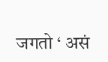जगतो ‘ असं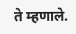ते म्हणाले.